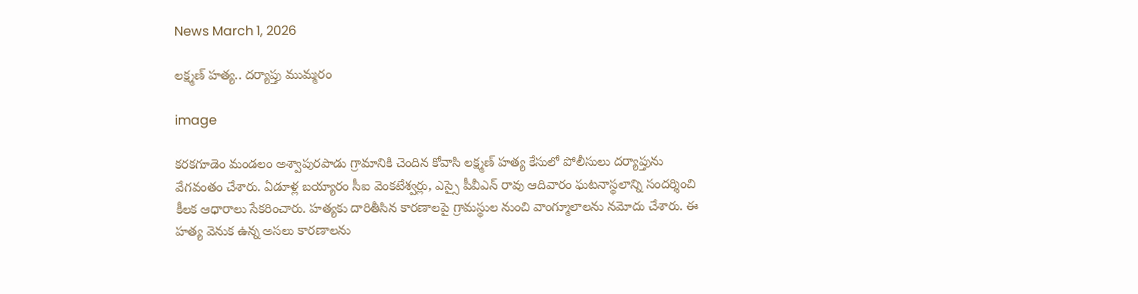News March 1, 2026

లక్ష్మణ్‌ హత్య.. దర్యాప్తు ముమ్మరం

image

కరకగూడెం మండలం అశ్వాపురపాడు గ్రామానికి చెందిన కోవాసి లక్ష్మణ్‌ హత్య కేసులో పోలీసులు దర్యాప్తును వేగవంతం చేశారు. ఏడూళ్ల బయ్యారం సీఐ వెంకటేశ్వర్లు, ఎస్సై పీవీఎన్ రావు ఆదివారం ఘటనాస్థలాన్ని సందర్శించి కీలక ఆధారాలు సేకరించారు. హత్యకు దారితీసిన కారణాలపై గ్రామస్థుల నుంచి వాంగ్మూలాలను నమోదు చేశారు. ఈ హత్య వెనుక ఉన్న అసలు కారణాలను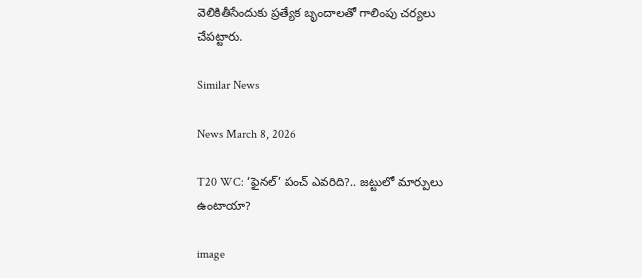వెలికితీసేందుకు ప్రత్యేక బృందాలతో గాలింపు చర్యలు చేపట్టారు.

Similar News

News March 8, 2026

T20 WC: ‘ఫైనల్’ పంచ్ ఎవరిది?.. జట్టులో మార్పులు ఉంటాయా?

image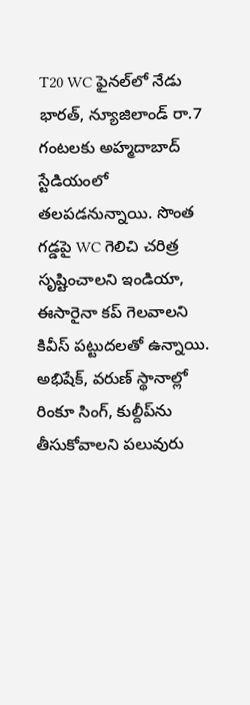T20 WC ఫైనల్‌లో నేడు భారత్, న్యూజిలాండ్ రా.7 గంటలకు అహ్మదాబాద్ స్టేడియంలో తలపడనున్నాయి. సొంత గడ్డపై WC గెలిచి చరిత్ర సృష్టించాలని ఇండియా, ఈసారైనా కప్ గెలవాలని కివీస్ పట్టుదలతో ఉన్నాయి. అభిషేక్, వరుణ్ స్థానాల్లో రింకూ సింగ్, కుల్దీప్‌ను తీసుకోవాలని పలువురు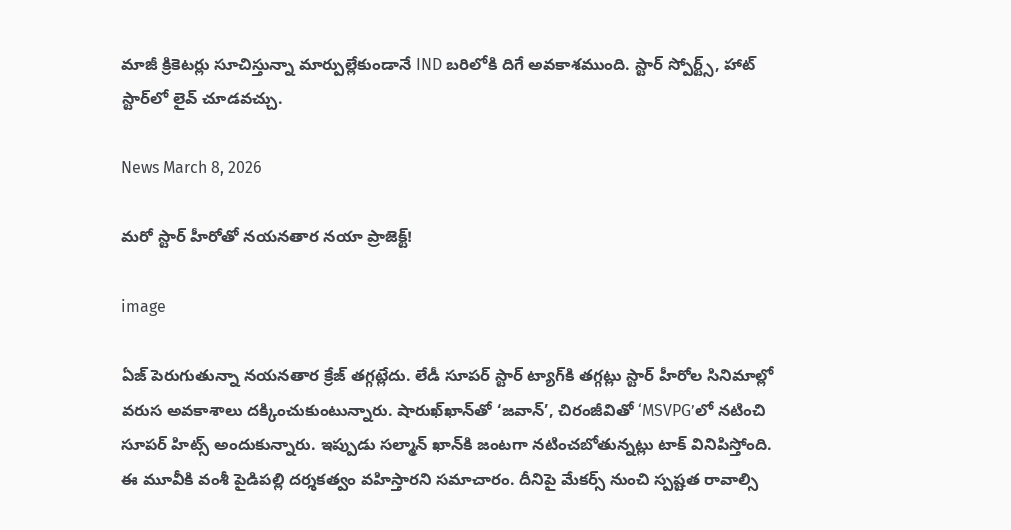మాజీ క్రికెటర్లు సూచిస్తున్నా మార్పుల్లేకుండానే IND బరిలోకి దిగే అవకాశముంది. స్టార్ స్పోర్ట్స్, హాట్ స్టార్‌లో లైవ్ చూడవచ్చు.

News March 8, 2026

మరో స్టార్ హీరోతో నయనతార నయా ప్రాజెక్ట్!

image

ఏజ్ పెరుగుతున్నా నయనతార క్రేజ్ తగ్గట్లేదు. లేడీ సూపర్ స్టార్ ట్యాగ్‌కి తగ్గట్లు స్టార్ హీరోల సినిమాల్లో వరుస అవకాశాలు దక్కించుకుంటున్నారు. షారుఖ్‌ఖాన్‌తో ‘జవాన్’, చిరంజీవితో ‘MSVPG’లో నటించి సూపర్ హిట్స్ అందుకున్నారు. ఇప్పుడు సల్మాన్ ఖాన్‌కి జంటగా నటించబోతున్నట్లు టాక్ వినిపిస్తోంది. ఈ మూవీకి వంశీ పైడిపల్లి దర్శకత్వం వహిస్తారని సమాచారం. దీనిపై మేకర్స్ నుంచి స్పష్టత రావాల్సి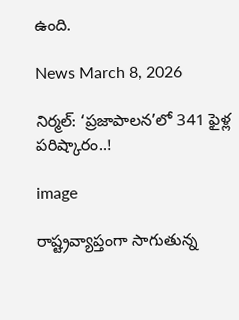ఉంది.

News March 8, 2026

నిర్మల్: ‘ప్రజాపాలన’లో 341 ఫైళ్ల పరిష్కారం..!

image

రాష్ట్రవ్యాప్తంగా సాగుతున్న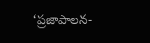‘ప్రజాపాలన-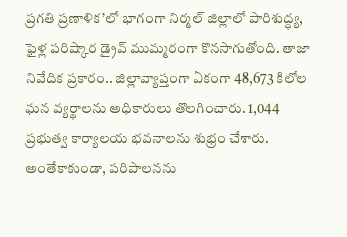ప్రగతి ప్రణాళిక’లో భాగంగా నిర్మల్ జిల్లాలో పారిశుద్ధ్య, ఫైళ్ల పరిష్కార డ్రైవ్ ముమ్మరంగా కొనసాగుతోంది. తాజా నివేదిక ప్రకారం.. జిల్లావ్యాప్తంగా ఏకంగా 48,673 కిలోల ఘన వ్యర్థాలను అధికారులు తొలగించారు. 1,044 ప్రభుత్వ కార్యాలయ భవనాలను శుభ్రం చేశారు. అంతేకాకుండా, పరిపాలనను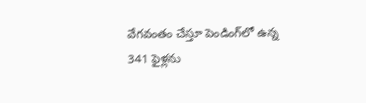వేగవంతం చేస్తూ పెండింగ్‌లో ఉన్న 341 ఫైళ్లను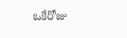ఒకేరోజు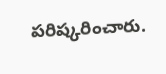పరిష్కరించారు.